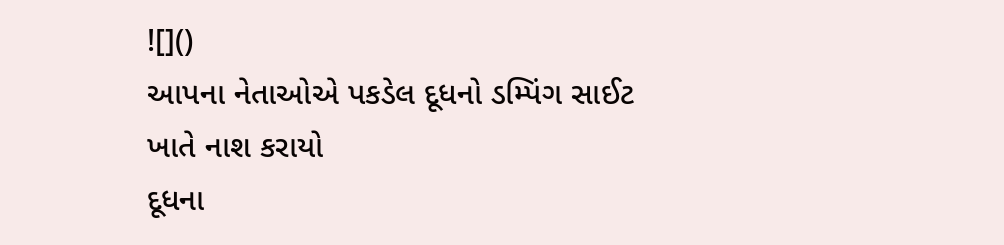![]()
આપના નેતાઓએ પકડેલ દૂધનો ડમ્પિંગ સાઈટ ખાતે નાશ કરાયો
દૂધના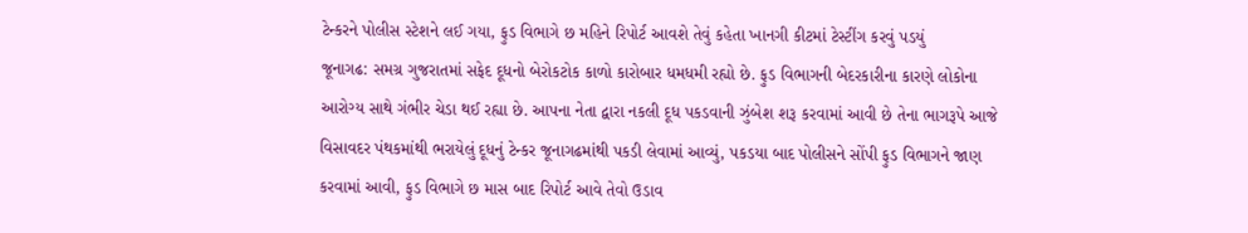ટેન્કરને પોલીસ સ્ટેશને લઈ ગયા, ફુડ વિભાગે છ મહિને રિપોર્ટ આવશે તેવું કહેતા ખાનગી કીટમાં ટેસ્ટીંગ કરવું પડયું
જૂનાગઢ: સમગ્ર ગુજરાતમાં સફેદ દૂધનો બેરોકટોક કાળો કારોબાર ધમધમી રહ્યો છે. ફુડ વિભાગની બેદરકારીના કારણે લોકોના આરોગ્ય સાથે ગંભીર ચેડા થઈ રહ્યા છે. આપના નેતા દ્વારા નકલી દૂધ પકડવાની ઝુંબેશ શરૂ કરવામાં આવી છે તેના ભાગરૂપે આજે વિસાવદર પંથકમાંથી ભરાયેલું દૂધનું ટેન્કર જૂનાગઢમાંથી પકડી લેવામાં આવ્યું, પકડયા બાદ પોલીસને સોંપી ફુડ વિભાગને જાણ કરવામાં આવી, ફુડ વિભાગે છ માસ બાદ રિપોર્ટ આવે તેવો ઉડાવ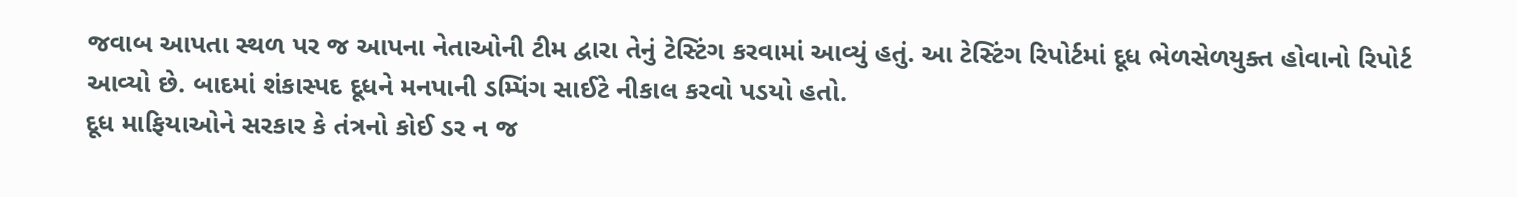જવાબ આપતા સ્થળ પર જ આપના નેતાઓની ટીમ દ્વારા તેનું ટેસ્ટિંગ કરવામાં આવ્યું હતું. આ ટેસ્ટિંગ રિપોર્ટમાં દૂધ ભેળસેળયુક્ત હોવાનો રિપોર્ટ આવ્યો છે. બાદમાં શંકાસ્પદ દૂધને મનપાની ડમ્પિંગ સાઈટે નીકાલ કરવો પડયો હતો.
દૂધ માફિયાઓને સરકાર કે તંત્રનો કોઈ ડર ન જ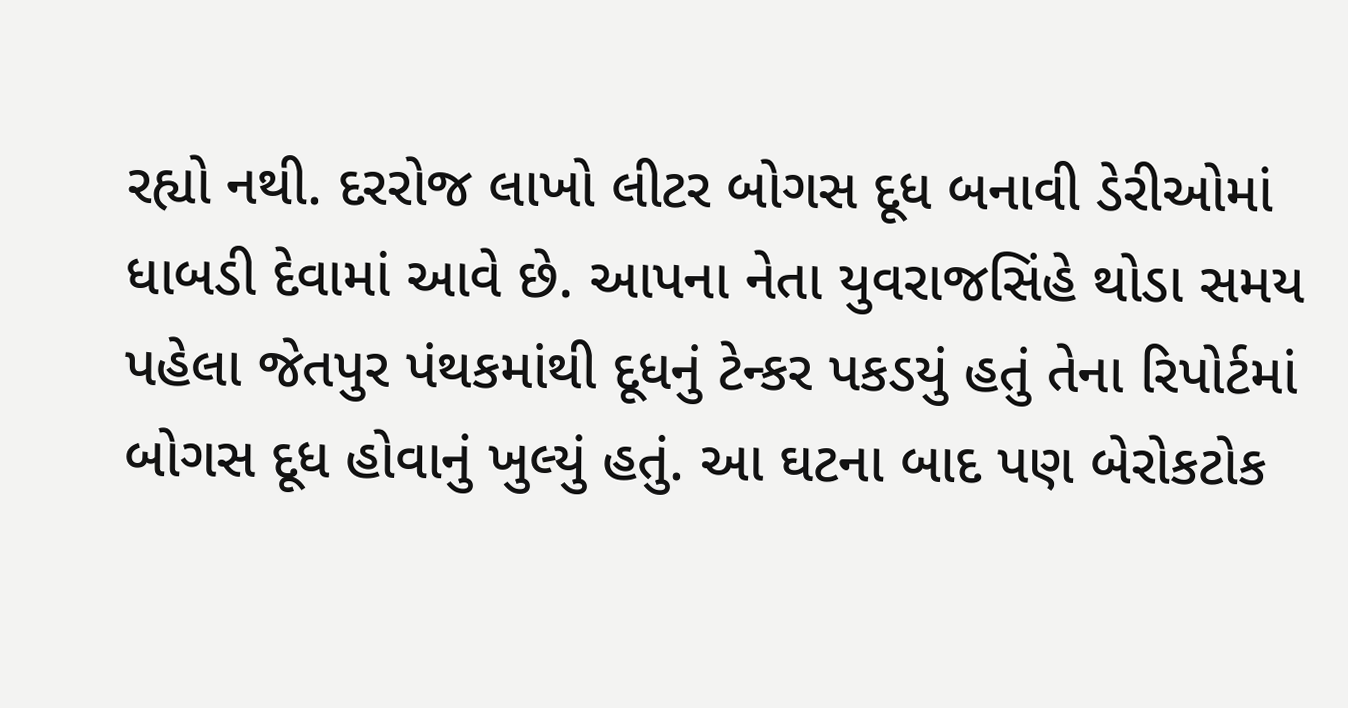રહ્યો નથી. દરરોજ લાખો લીટર બોગસ દૂધ બનાવી ડેરીઓમાં ધાબડી દેવામાં આવે છે. આપના નેતા યુવરાજસિંહે થોડા સમય પહેલા જેતપુર પંથકમાંથી દૂધનું ટેન્કર પકડયું હતું તેના રિપોર્ટમાં બોગસ દૂધ હોવાનું ખુલ્યું હતું. આ ઘટના બાદ પણ બેરોકટોક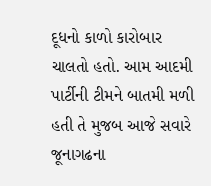દૂધનો કાળો કારોબાર ચાલતો હતો. આમ આદમી પાર્ટીની ટીમને બાતમી મળી હતી તે મુજબ આજે સવારે જૂનાગઢના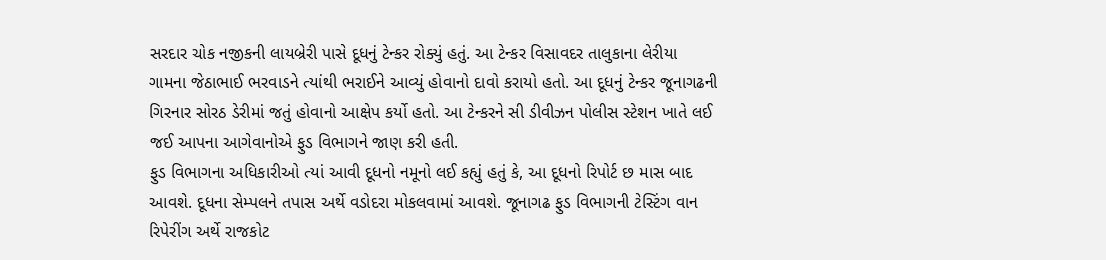સરદાર ચોક નજીકની લાયબ્રેરી પાસે દૂધનું ટેન્કર રોક્યું હતું. આ ટેન્કર વિસાવદર તાલુકાના લેરીયા ગામના જેઠાભાઈ ભરવાડને ત્યાંથી ભરાઈને આવ્યું હોવાનો દાવો કરાયો હતો. આ દૂધનું ટેન્કર જૂનાગઢની ગિરનાર સોરઠ ડેરીમાં જતું હોવાનો આક્ષેપ કર્યો હતો. આ ટેન્કરને સી ડીવીઝન પોલીસ સ્ટેશન ખાતે લઈ જઈ આપના આગેવાનોએ ફુડ વિભાગને જાણ કરી હતી.
ફુડ વિભાગના અધિકારીઓ ત્યાં આવી દૂધનો નમૂનો લઈ કહ્યું હતું કે, આ દૂધનો રિપોર્ટ છ માસ બાદ આવશે. દૂધના સેમ્પલને તપાસ અર્થે વડોદરા મોકલવામાં આવશે. જૂનાગઢ ફુડ વિભાગની ટેસ્ટિંગ વાન રિપેરીંગ અર્થે રાજકોટ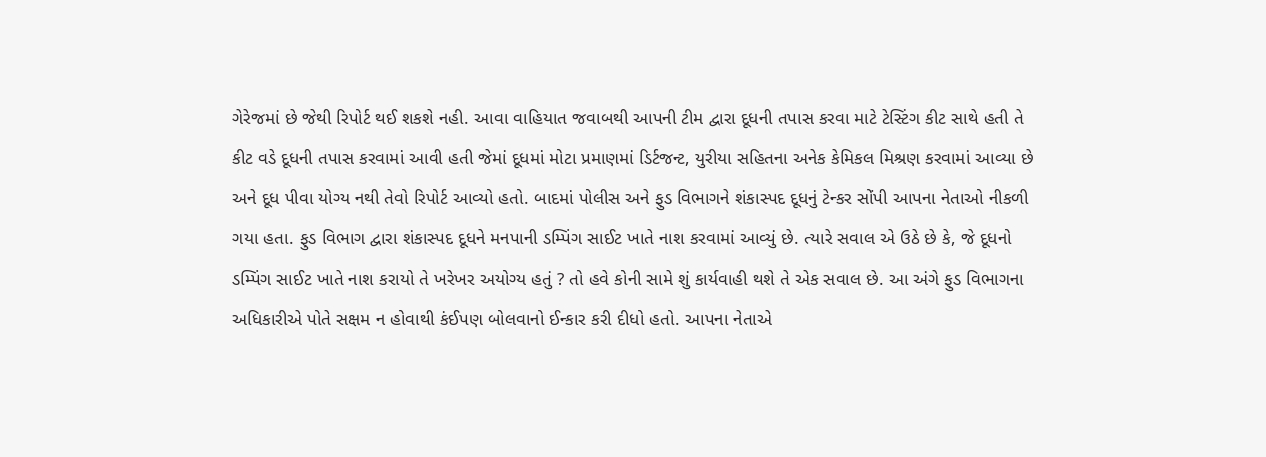ગેરેજમાં છે જેથી રિપોર્ટ થઈ શકશે નહી. આવા વાહિયાત જવાબથી આપની ટીમ દ્વારા દૂધની તપાસ કરવા માટે ટેસ્ટિંગ કીટ સાથે હતી તે કીટ વડે દૂધની તપાસ કરવામાં આવી હતી જેમાં દૂધમાં મોટા પ્રમાણમાં ડિર્ટજન્ટ, યુરીયા સહિતના અનેક કેમિકલ મિશ્રણ કરવામાં આવ્યા છે અને દૂધ પીવા યોગ્ય નથી તેવો રિપોર્ટ આવ્યો હતો. બાદમાં પોલીસ અને ફુડ વિભાગને શંકાસ્પદ દૂધનું ટેન્કર સોંપી આપના નેતાઓ નીકળી ગયા હતા. ફુડ વિભાગ દ્વારા શંકાસ્પદ દૂધને મનપાની ડમ્પિંગ સાઈટ ખાતે નાશ કરવામાં આવ્યું છે. ત્યારે સવાલ એ ઉઠે છે કે, જે દૂધનો ડમ્પિંગ સાઈટ ખાતે નાશ કરાયો તે ખરેખર અયોગ્ય હતું ? તો હવે કોની સામે શું કાર્યવાહી થશે તે એક સવાલ છે. આ અંગે ફુડ વિભાગના અધિકારીએ પોતે સક્ષમ ન હોવાથી કંઈપણ બોલવાનો ઈન્કાર કરી દીધો હતો. આપના નેતાએ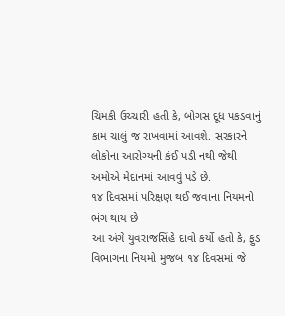ચિમકી ઉચ્ચારી હતી કે, બોગસ દૂધ પકડવાનું કામ ચાલું જ રાખવામાં આવશે. સરકારને લોકોના આરોગ્યની કંઈ પડી નથી જેથી અમોએ મેદાનમાં આવવું પડે છે.
૧૪ દિવસમાં પરિક્ષણ થઈ જવાના નિયમનો ભંગ થાય છે
આ અંગે યુવરાજસિંહે દાવો કર્યો હતો કે, ફુડ વિભાગના નિયમો મુજબ ૧૪ દિવસમાં જે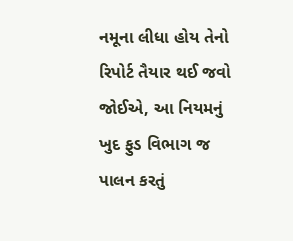નમૂના લીધા હોય તેનો રિપોર્ટ તૈયાર થઈ જવો જોઈએ, આ નિયમનું ખુદ ફુડ વિભાગ જ પાલન કરતું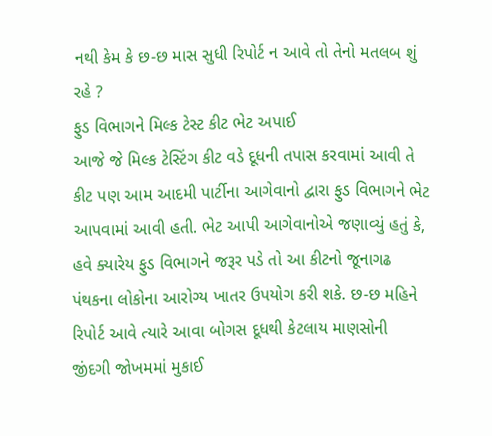નથી કેમ કે છ-છ માસ સુધી રિપોર્ટ ન આવે તો તેનો મતલબ શું રહે ?
ફુડ વિભાગને મિલ્ક ટેસ્ટ કીટ ભેટ અપાઈ
આજે જે મિલ્ક ટેસ્ટિંગ કીટ વડે દૂધની તપાસ કરવામાં આવી તે કીટ પણ આમ આદમી પાર્ટીના આગેવાનો દ્વારા ફુડ વિભાગને ભેટ આપવામાં આવી હતી. ભેટ આપી આગેવાનોએ જણાવ્યું હતું કે, હવે ક્યારેય ફુડ વિભાગને જરૂર પડે તો આ કીટનો જૂનાગઢ પંથકના લોકોના આરોગ્ય ખાતર ઉપયોગ કરી શકે. છ-છ મહિને રિપોર્ટ આવે ત્યારે આવા બોગસ દૂધથી કેટલાય માણસોની જીંદગી જોખમમાં મુકાઈ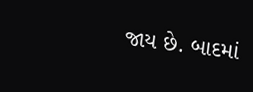જાય છે. બાદમાં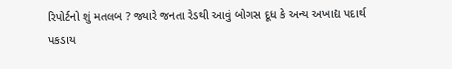રિપોર્ટનો શું મતલબ ? જ્યારે જનતા રેડથી આવું બોગસ દૂધ કે અન્ય અખાદ્ય પદાર્થ પકડાય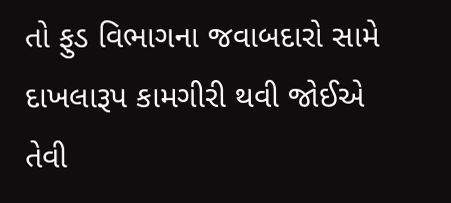તો ફુડ વિભાગના જવાબદારો સામે દાખલારૂપ કામગીરી થવી જોઈએ તેવી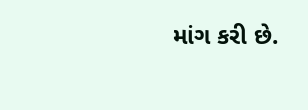માંગ કરી છે.